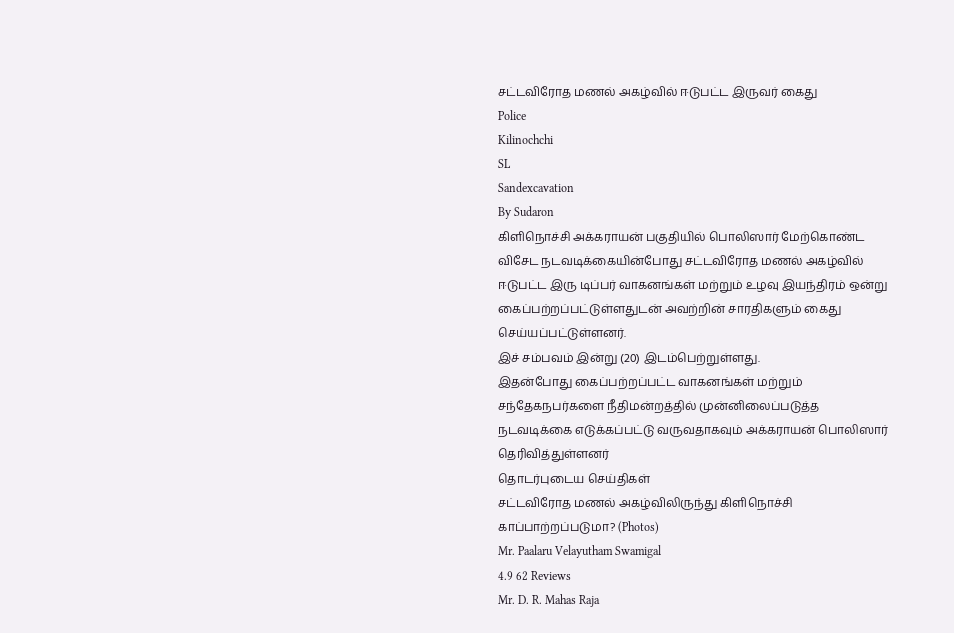சட்டவிரோத மணல் அகழ்வில் ஈடுபட்ட இருவர் கைது
Police
Kilinochchi
SL
Sandexcavation
By Sudaron
கிளிநொச்சி அக்கராயன் பகுதியில் பொலிஸார் மேற்கொண்ட விசேட நடவடிக்கையின்போது சட்டவிரோத மணல் அகழ்வில் ஈடுபட்ட இரு டிப்பர் வாகனங்கள் மற்றும் உழவு இயந்திரம் ஒன்று கைப்பற்றப்பட்டுள்ளதுடன் அவற்றின் சாரதிகளும் கைது செய்யப்பட்டுள்ளனர்.
இச் சம்பவம் இன்று (20) இடம்பெற்றுள்ளது.
இதன்போது கைப்பற்றப்பட்ட வாகனங்கள் மற்றும் சந்தேகநபர்களை நீதிமன்றத்தில் முன்னிலைப்படுத்த நடவடிக்கை எடுக்கப்பட்டு வருவதாகவும் அக்கராயன் பொலிஸார் தெரிவித்துள்ளனர்
தொடர்புடைய செய்திகள்
சட்டவிரோத மணல் அகழ்விலிருந்து கிளிநொச்சி காப்பாற்றப்படுமா? (Photos)
Mr. Paalaru Velayutham Swamigal
4.9 62 Reviews
Mr. D. R. Mahas Raja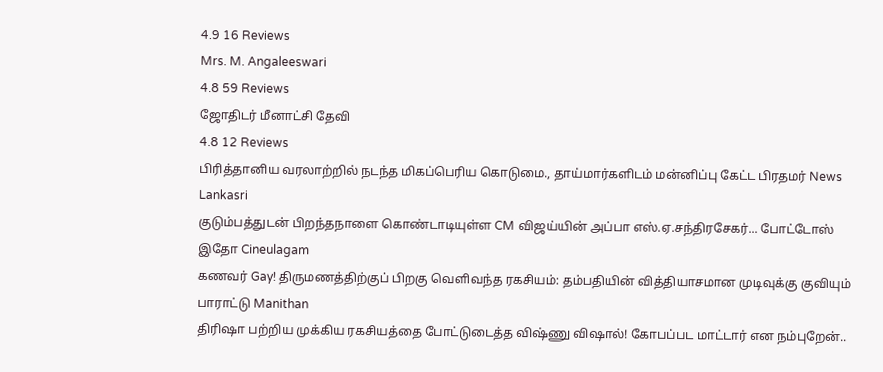4.9 16 Reviews
Mrs. M. Angaleeswari
4.8 59 Reviews
ஜோதிடர் மீனாட்சி தேவி
4.8 12 Reviews
பிரித்தானிய வரலாற்றில் நடந்த மிகப்பெரிய கொடுமை., தாய்மார்களிடம் மன்னிப்பு கேட்ட பிரதமர் News Lankasri
குடும்பத்துடன் பிறந்தநாளை கொண்டாடியுள்ள CM விஜய்யின் அப்பா எஸ்.ஏ.சந்திரசேகர்... போட்டோஸ் இதோ Cineulagam
கணவர் Gay! திருமணத்திற்குப் பிறகு வெளிவந்த ரகசியம்: தம்பதியின் வித்தியாசமான முடிவுக்கு குவியும் பாராட்டு Manithan
திரிஷா பற்றிய முக்கிய ரகசியத்தை போட்டுடைத்த விஷ்ணு விஷால்! கோபப்பட மாட்டார் என நம்புறேன்..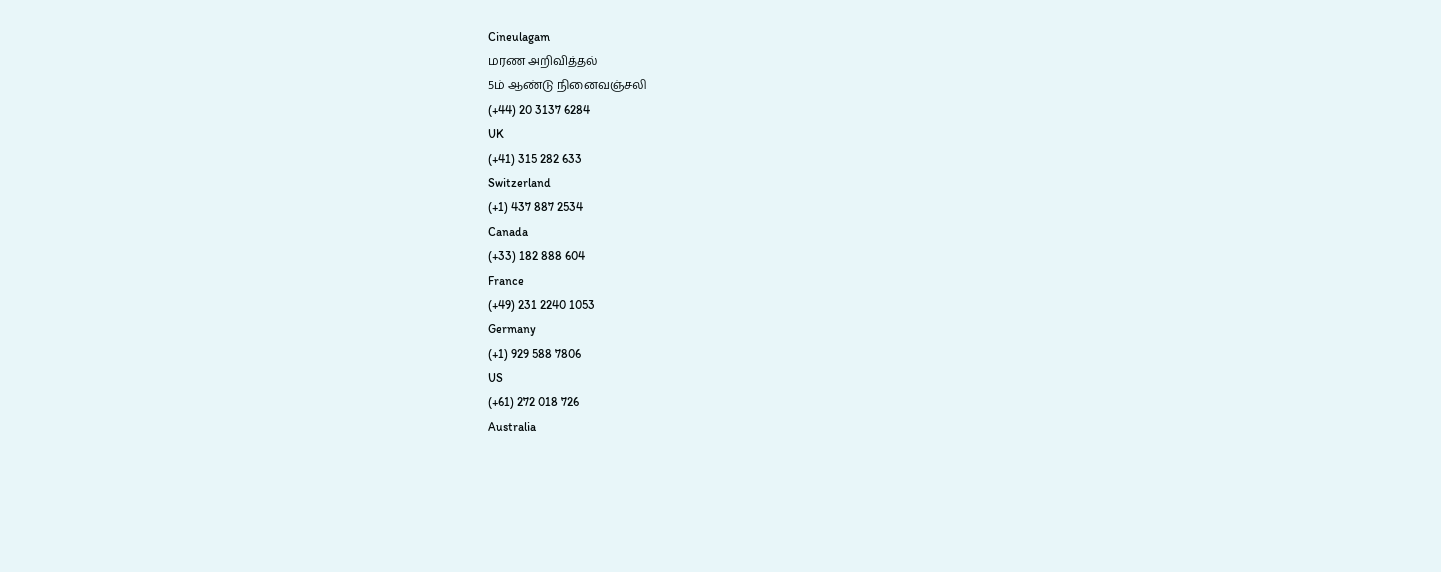Cineulagam
மரண அறிவித்தல்
5ம் ஆண்டு நினைவஞ்சலி
(+44) 20 3137 6284
UK
(+41) 315 282 633
Switzerland
(+1) 437 887 2534
Canada
(+33) 182 888 604
France
(+49) 231 2240 1053
Germany
(+1) 929 588 7806
US
(+61) 272 018 726
Australia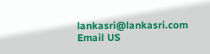lankasri@lankasri.com
Email US